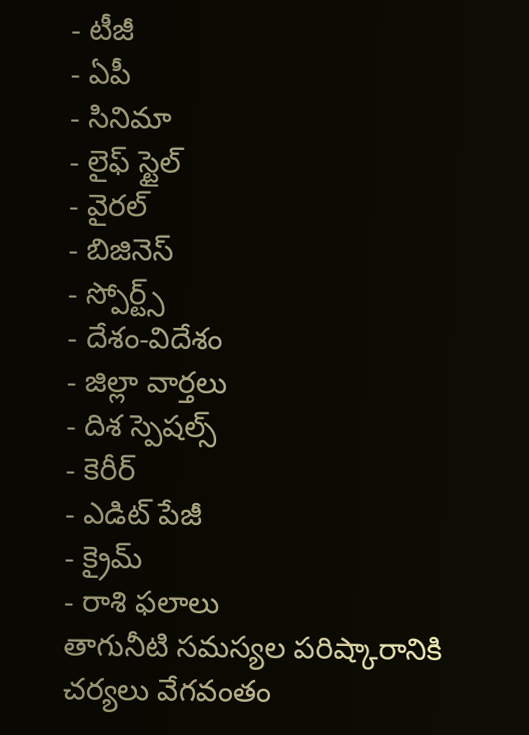- టీజీ
- ఏపీ
- సినిమా
- లైఫ్ స్టైల్
- వైరల్
- బిజినెస్
- స్పోర్ట్స్
- దేశం-విదేశం
- జిల్లా వార్తలు
- దిశ స్పెషల్స్
- కెరీర్
- ఎడిట్ పేజీ
- క్రైమ్
- రాశి ఫలాలు
తాగునీటి సమస్యల పరిష్కారానికి చర్యలు వేగవంతం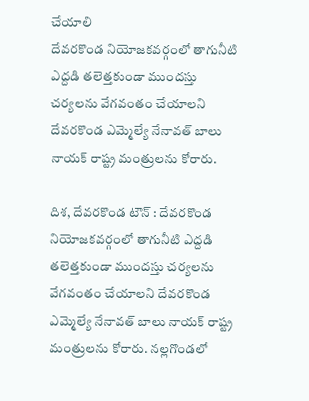చేయాలి
దేవరకొండ నియోజకవర్గంలో తాగునీటి ఎద్దడి తలెత్తకుండా ముందస్తు చర్యలను వేగవంతం చేయాలని దేవరకొండ ఎమ్మెల్యే నేనావత్ బాలు నాయక్ రాష్ట్ర మంత్రులను కోరారు.

దిశ, దేవరకొండ టౌన్ : దేవరకొండ నియోజకవర్గంలో తాగునీటి ఎద్దడి తలెత్తకుండా ముందస్తు చర్యలను వేగవంతం చేయాలని దేవరకొండ ఎమ్మెల్యే నేనావత్ బాలు నాయక్ రాష్ట్ర మంత్రులను కోరారు. నల్లగొండలో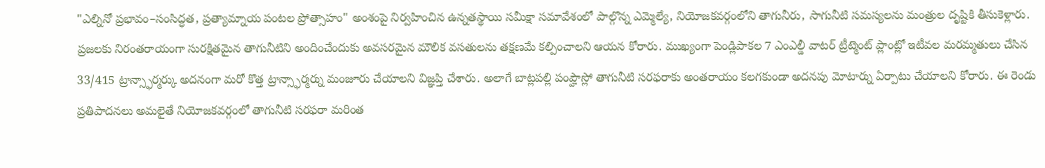"ఎల్నినో ప్రభావం–సంసిద్ధత, ప్రత్యామ్నాయ పంటల ప్రోత్సాహం" అంశంపై నిర్వహించిన ఉన్నతస్థాయి సమీక్షా సమావేశంలో పాల్గొన్న ఎమ్మెల్యే, నియోజకవర్గంలోని తాగునీరు, సాగునీటి సమస్యలను మంత్రుల దృష్టికి తీసుకెళ్లారు. ప్రజలకు నిరంతరాయంగా సురక్షితమైన తాగునీటిని అందించేందుకు అవసరమైన మౌలిక వసతులను తక్షణమే కల్పించాలని ఆయన కోరారు. ముఖ్యంగా పెండ్లిపాకల 7 ఎంఎల్డీ వాటర్ ట్రీట్మెంట్ ప్లాంట్లో ఇటీవల మరమ్మతులు చేసిన 33/415 ట్రాన్స్ఫార్మర్కు అదనంగా మరో కొత్త ట్రాన్స్ఫార్మర్ను మంజూరు చేయాలని విజ్ఞప్తి చేశారు. అలాగే బాట్లపల్లి పంప్హౌస్లో తాగునీటి సరఫరాకు అంతరాయం కలగకుండా అదనపు మోటార్ను ఏర్పాటు చేయాలని కోరారు. ఈ రెండు ప్రతిపాదనలు అమలైతే నియోజకవర్గంలో తాగునీటి సరఫరా మరింత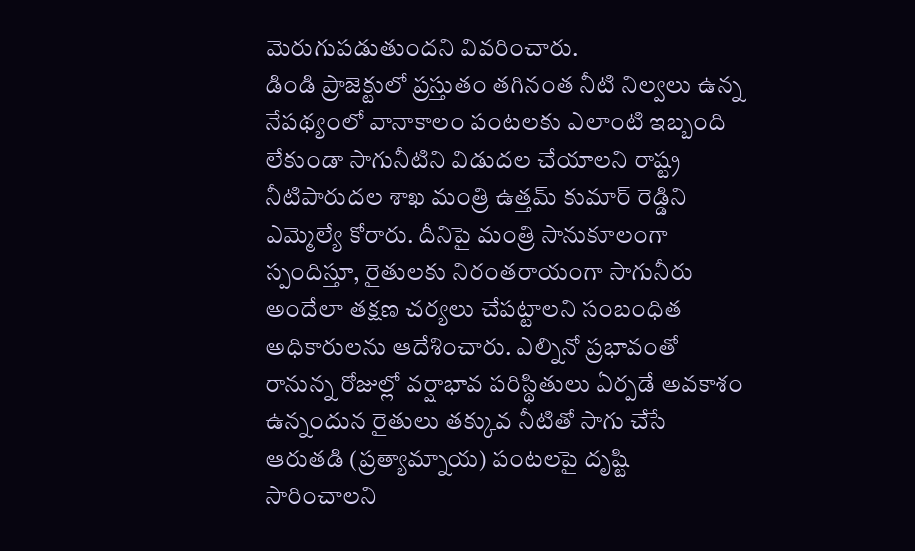మెరుగుపడుతుందని వివరించారు.
డిండి ప్రాజెక్టులో ప్రస్తుతం తగినంత నీటి నిల్వలు ఉన్న నేపథ్యంలో వానాకాలం పంటలకు ఎలాంటి ఇబ్బంది లేకుండా సాగునీటిని విడుదల చేయాలని రాష్ట్ర నీటిపారుదల శాఖ మంత్రి ఉత్తమ్ కుమార్ రెడ్డిని ఎమ్మెల్యే కోరారు. దీనిపై మంత్రి సానుకూలంగా స్పందిస్తూ, రైతులకు నిరంతరాయంగా సాగునీరు అందేలా తక్షణ చర్యలు చేపట్టాలని సంబంధిత అధికారులను ఆదేశించారు. ఎల్నినో ప్రభావంతో రానున్న రోజుల్లో వర్షాభావ పరిస్థితులు ఏర్పడే అవకాశం ఉన్నందున రైతులు తక్కువ నీటితో సాగు చేసే ఆరుతడి (ప్రత్యామ్నాయ) పంటలపై దృష్టి సారించాలని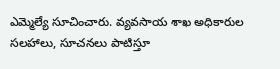ఎమ్మెల్యే సూచించారు. వ్యవసాయ శాఖ అధికారుల సలహాలు, సూచనలు పాటిస్తూ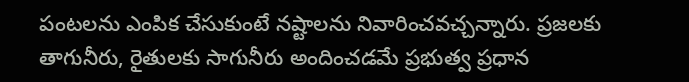పంటలను ఎంపిక చేసుకుంటే నష్టాలను నివారించవచ్చన్నారు. ప్రజలకు తాగునీరు, రైతులకు సాగునీరు అందించడమే ప్రభుత్వ ప్రధాన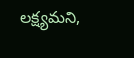లక్ష్యమని,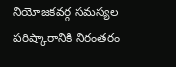నియోజకవర్గ సమస్యల పరిష్కారానికి నిరంతరం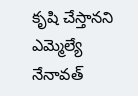కృషి చేస్తానని ఎమ్మెల్యే నేనావత్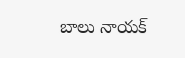బాలు నాయక్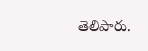తెలిపారు.